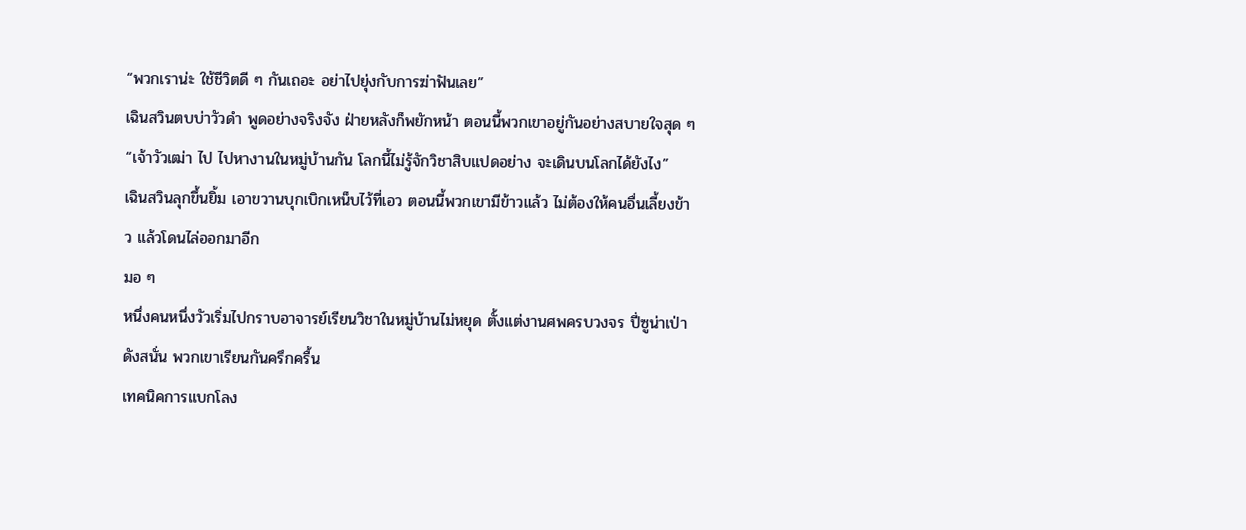“พวกเราน่ะ ใช้ชีวิตดี ๆ กันเถอะ อย่าไปยุ่งกับการฆ่าฟันเลย”
เฉินสวินตบบ่าวัวดำ พูดอย่างจริงจัง ฝ่ายหลังก็พยักหน้า ตอนนี้พวกเขาอยู่กันอย่างสบายใจสุด ๆ
“เจ้าวัวเฒ่า ไป ไปหางานในหมู่บ้านกัน โลกนี้ไม่รู้จักวิชาสิบแปดอย่าง จะเดินบนโลกได้ยังไง”
เฉินสวินลุกขึ้นยิ้ม เอาขวานบุกเบิกเหน็บไว้ที่เอว ตอนนี้พวกเขามีข้าวแล้ว ไม่ต้องให้คนอื่นเลี้ยงข้าว แล้วโดนไล่ออกมาอีก
มอ ๆ
หนึ่งคนหนึ่งวัวเริ่มไปกราบอาจารย์เรียนวิชาในหมู่บ้านไม่หยุด ตั้งแต่งานศพครบวงจร ปี่ซูน่าเป่าดังสนั่น พวกเขาเรียนกันครึกครื้น
เทคนิคการแบกโลง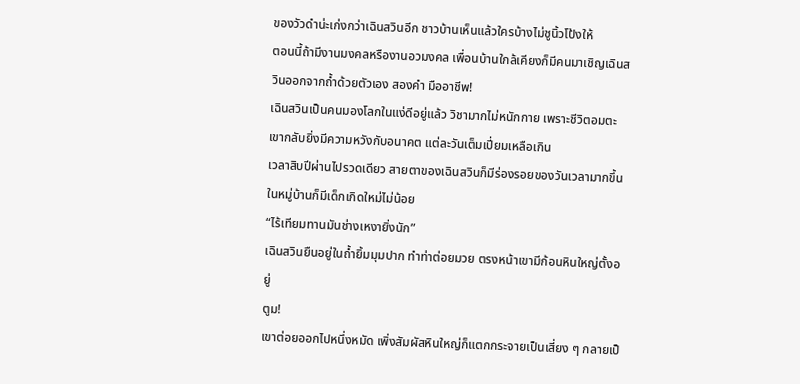ของวัวดำน่ะเก่งกว่าเฉินสวินอีก ชาวบ้านเห็นแล้วใครบ้างไม่ชูนิ้วโป้งให้
ตอนนี้ถ้ามีงานมงคลหรืองานอวมงคล เพื่อนบ้านใกล้เคียงก็มีคนมาเชิญเฉินสวินออกจากถ้ำด้วยตัวเอง สองคำ มืออาชีพ!
เฉินสวินเป็นคนมองโลกในแง่ดีอยู่แล้ว วิชามากไม่หนักกาย เพราะชีวิตอมตะ เขากลับยิ่งมีความหวังกับอนาคต แต่ละวันเต็มเปี่ยมเหลือเกิน
เวลาสิบปีผ่านไปรวดเดียว สายตาของเฉินสวินก็มีร่องรอยของวันเวลามากขึ้น ในหมู่บ้านก็มีเด็กเกิดใหม่ไม่น้อย
“ไร้เทียมทานมันช่างเหงายิ่งนัก”
เฉินสวินยืนอยู่ในถ้ำยิ้มมุมปาก ทำท่าต่อยมวย ตรงหน้าเขามีก้อนหินใหญ่ตั้งอยู่
ตูม!
เขาต่อยออกไปหนึ่งหมัด เพิ่งสัมผัสหินใหญ่ก็แตกกระจายเป็นเสี่ยง ๆ กลายเป็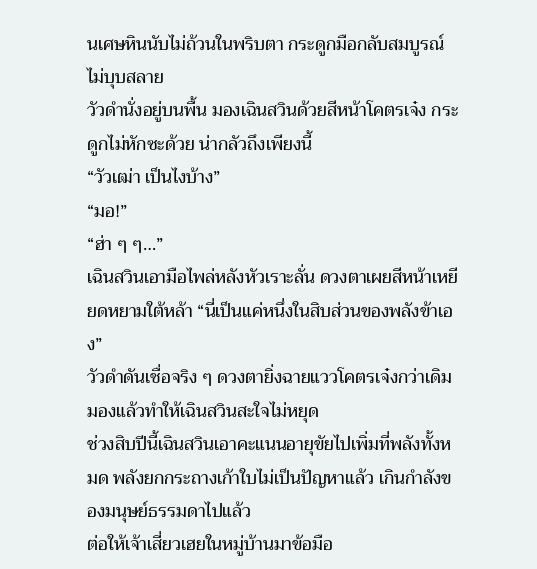นเศษหินนับไม่ถ้วนในพริบตา กระดูกมือกลับสมบูรณ์ไม่บุบสลาย
วัวดำนั่งอยู่บนพื้น มองเฉินสวินด้วยสีหน้าโคตรเจ๋ง กระดูกไม่หักซะด้วย น่ากลัวถึงเพียงนี้
“วัวเฒ่า เป็นไงบ้าง”
“มอ!”
“ฮ่า ๆ ๆ…”
เฉินสวินเอามือไพล่หลังหัวเราะลั่น ดวงตาเผยสีหน้าเหยียดหยามใต้หล้า “นี่เป็นแค่หนึ่งในสิบส่วนของพลังข้าเอง”
วัวดำดันเชื่อจริง ๆ ดวงตายิ่งฉายแววโคตรเจ๋งกว่าเดิม มองแล้วทำให้เฉินสวินสะใจไม่หยุด
ช่วงสิบปีนี้เฉินสวินเอาคะแนนอายุขัยไปเพิ่มที่พลังทั้งหมด พลังยกกระถางเก้าใบไม่เป็นปัญหาแล้ว เกินกำลังของมนุษย์ธรรมดาไปแล้ว
ต่อให้เจ้าเสี่ยวเฮยในหมู่บ้านมาข้อมือ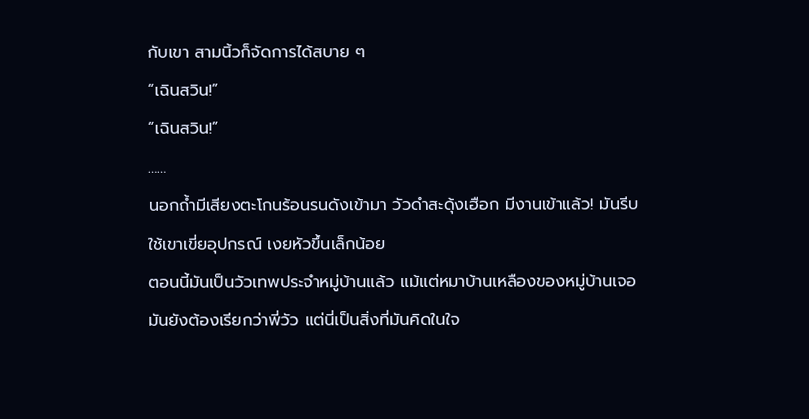กับเขา สามนิ้วก็จัดการได้สบาย ๆ
“เฉินสวิน!”
“เฉินสวิน!”
……
นอกถ้ำมีเสียงตะโกนร้อนรนดังเข้ามา วัวดำสะดุ้งเฮือก มีงานเข้าแล้ว! มันรีบใช้เขาเขี่ยอุปกรณ์ เงยหัวขึ้นเล็กน้อย
ตอนนี้มันเป็นวัวเทพประจำหมู่บ้านแล้ว แม้แต่หมาบ้านเหลืองของหมู่บ้านเจอมันยังต้องเรียกว่าพี่วัว แต่นี่เป็นสิ่งที่มันคิดในใจ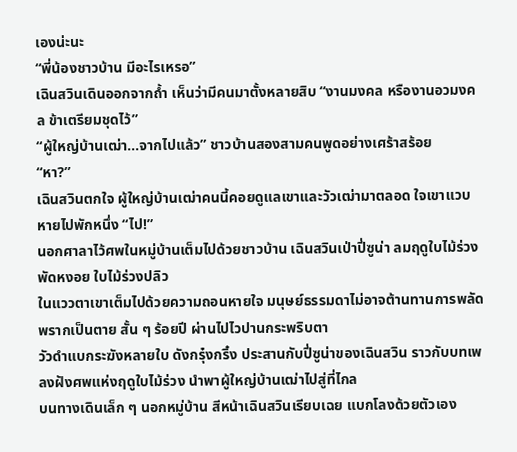เองน่ะนะ
“พี่น้องชาวบ้าน มีอะไรเหรอ”
เฉินสวินเดินออกจากถ้ำ เห็นว่ามีคนมาตั้งหลายสิบ “งานมงคล หรืองานอวมงคล ข้าเตรียมชุดไว้”
“ผู้ใหญ่บ้านเฒ่า…จากไปแล้ว” ชาวบ้านสองสามคนพูดอย่างเศร้าสร้อย
“หา?”
เฉินสวินตกใจ ผู้ใหญ่บ้านเฒ่าคนนี้คอยดูแลเขาและวัวเฒ่ามาตลอด ใจเขาแวบหายไปพักหนึ่ง “ไป!”
นอกศาลาไว้ศพในหมู่บ้านเต็มไปด้วยชาวบ้าน เฉินสวินเป่าปี่ซูน่า ลมฤดูใบไม้ร่วงพัดหงอย ใบไม้ร่วงปลิว
ในแววตาเขาเต็มไปด้วยความถอนหายใจ มนุษย์ธรรมดาไม่อาจต้านทานการพลัดพรากเป็นตาย สั้น ๆ ร้อยปี ผ่านไปไวปานกระพริบตา
วัวดำแบกระฆังหลายใบ ดังกรุ๋งกริ๋ง ประสานกับปี่ซูน่าของเฉินสวิน ราวกับบทเพลงฝังศพแห่งฤดูใบไม้ร่วง นำพาผู้ใหญ่บ้านเฒ่าไปสู่ที่ไกล
บนทางเดินเล็ก ๆ นอกหมู่บ้าน สีหน้าเฉินสวินเรียบเฉย แบกโลงด้วยตัวเอง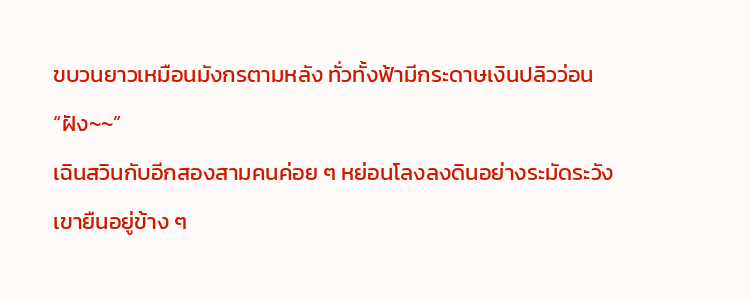ขบวนยาวเหมือนมังกรตามหลัง ทั่วทั้งฟ้ามีกระดาษเงินปลิวว่อน
“ฝัง~~”
เฉินสวินกับอีกสองสามคนค่อย ๆ หย่อนโลงลงดินอย่างระมัดระวัง เขายืนอยู่ข้าง ๆ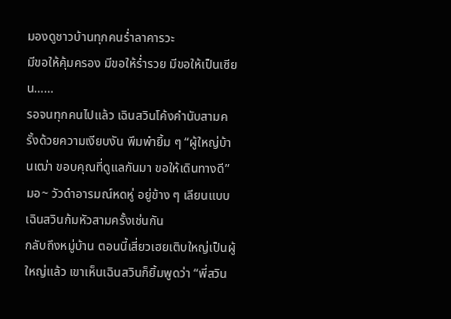มองดูชาวบ้านทุกคนร่ำลาคารวะ
มีขอให้คุ้มครอง มีขอให้ร่ำรวย มีขอให้เป็นเซียน……
รอจนทุกคนไปแล้ว เฉินสวินโค้งคำนับสามครั้งด้วยความเงียบงัน พึมพำยิ้ม ๆ “ผู้ใหญ่บ้านเฒ่า ขอบคุณที่ดูแลกันมา ขอให้เดินทางดี”
มอ~ วัวดำอารมณ์หดหู่ อยู่ข้าง ๆ เลียนแบบเฉินสวินก้มหัวสามครั้งเช่นกัน
กลับถึงหมู่บ้าน ตอนนี้เสี่ยวเฮยเติบใหญ่เป็นผู้ใหญ่แล้ว เขาเห็นเฉินสวินก็ยิ้มพูดว่า “พี่สวิน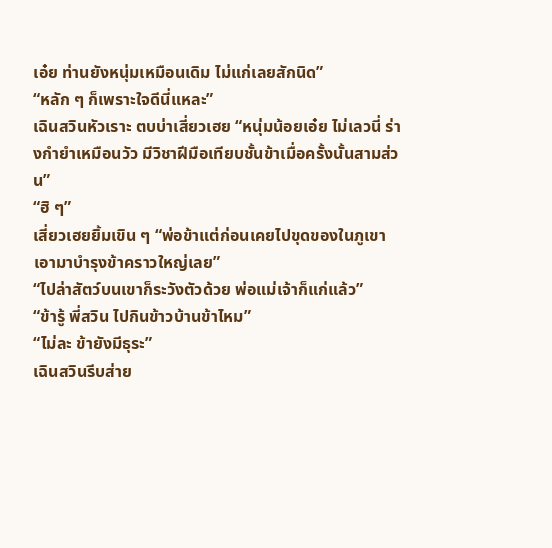เอ๋ย ท่านยังหนุ่มเหมือนเดิม ไม่แก่เลยสักนิด”
“หลัก ๆ ก็เพราะใจดีนี่แหละ”
เฉินสวินหัวเราะ ตบบ่าเสี่ยวเฮย “หนุ่มน้อยเอ๋ย ไม่เลวนี่ ร่างกำยำเหมือนวัว มีวิชาฝีมือเทียบชั้นข้าเมื่อครั้งนั้นสามส่วน”
“ฮิ ๆ”
เสี่ยวเฮยยิ้มเขิน ๆ “พ่อข้าแต่ก่อนเคยไปขุดของในภูเขา เอามาบำรุงข้าคราวใหญ่เลย”
“ไปล่าสัตว์บนเขาก็ระวังตัวด้วย พ่อแม่เจ้าก็แก่แล้ว”
“ข้ารู้ พี่สวิน ไปกินข้าวบ้านข้าไหม”
“ไม่ละ ข้ายังมีธุระ”
เฉินสวินรีบส่าย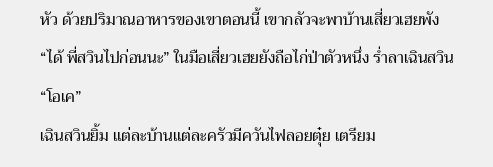หัว ด้วยปริมาณอาหารของเขาตอนนี้ เขากลัวจะพาบ้านเสี่ยวเฮยพัง
“ได้ พี่สวินไปก่อนนะ” ในมือเสี่ยวเฮยยังถือไก่ป่าตัวหนึ่ง ร่ำลาเฉินสวิน
“โอเค”
เฉินสวินยิ้ม แต่ละบ้านแต่ละครัวมีควันไฟลอยตุ๋ย เตรียม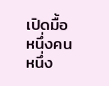เปิดมื้อ
หนึ่งคนหนึ่ง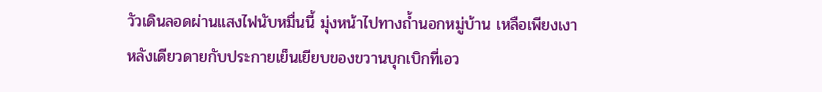วัวเดินลอดผ่านแสงไฟนับหมื่นนี้ มุ่งหน้าไปทางถ้ำนอกหมู่บ้าน เหลือเพียงเงาหลังเดียวดายกับประกายเย็นเยียบของขวานบุกเบิกที่เอว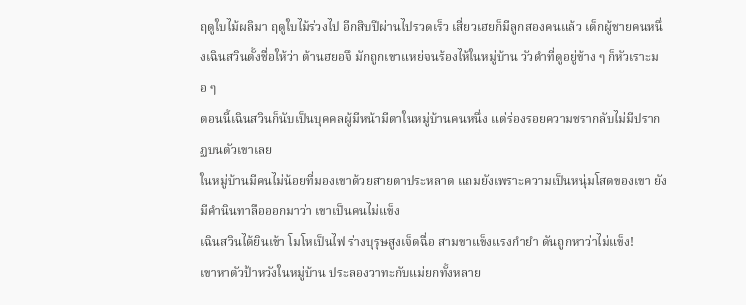ฤดูใบไม้ผลิมา ฤดูใบไม้ร่วงไป อีกสิบปีผ่านไปรวดเร็ว เสี่ยวเฮยก็มีลูกสองคนแล้ว เด็กผู้ชายคนหนึ่งเฉินสวินตั้งชื่อให้ว่า ต้านฮยอจึ มักถูกเขาแหย่จนร้องไห้ในหมู่บ้าน วัวดำที่ดูอยู่ข้าง ๆ ก็หัวเราะมอ ๆ
ตอนนี้เฉินสวินก็นับเป็นบุคคลผู้มีหน้ามีตาในหมู่บ้านคนหนึ่ง แต่ร่องรอยความชรากลับไม่มีปรากฏบนตัวเขาเลย
ในหมู่บ้านมีคนไม่น้อยที่มองเขาด้วยสายตาประหลาด แถมยังเพราะความเป็นหนุ่มโสดของเขา ยังมีคำนินทาลือออกมาว่า เขาเป็นคนไม่แข็ง
เฉินสวินได้ยินเข้า โมโหเป็นไฟ ร่างบุรุษสูงเจ็ดฉื่อ สามขาแข็งแรงกำยำ ดันถูกหาว่าไม่แข็ง!
เขาหาตัวป้าหวังในหมู่บ้าน ประลองวาทะกับแม่ยกทั้งหลาย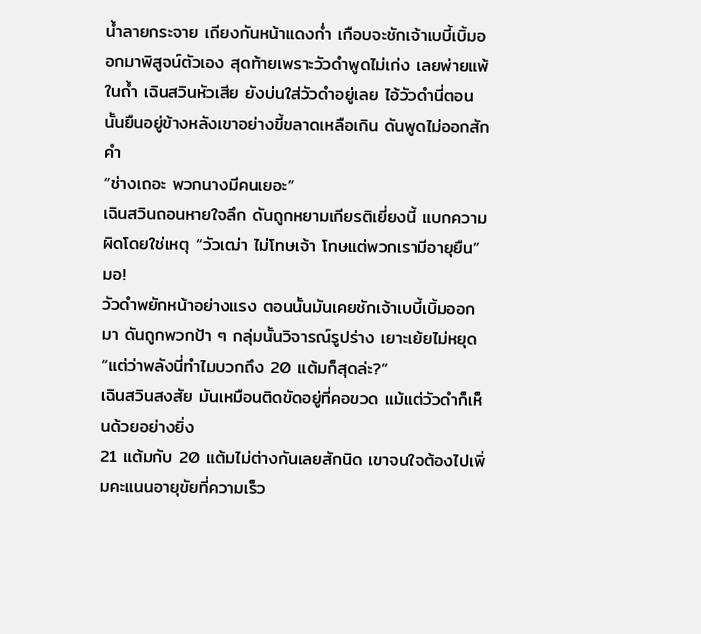น้ำลายกระจาย เถียงกันหน้าแดงก่ำ เกือบจะชักเจ้าเบบี้เบิ้มออกมาพิสูจน์ตัวเอง สุดท้ายเพราะวัวดำพูดไม่เก่ง เลยพ่ายแพ้
ในถ้ำ เฉินสวินหัวเสีย ยังบ่นใส่วัวดำอยู่เลย ไอ้วัวดำนี่ตอนนั้นยืนอยู่ข้างหลังเขาอย่างขี้ขลาดเหลือเกิน ดันพูดไม่ออกสักคำ
“ช่างเถอะ พวกนางมีคนเยอะ”
เฉินสวินถอนหายใจลึก ดันถูกหยามเกียรติเยี่ยงนี้ แบกความผิดโดยใช่เหตุ “วัวเฒ่า ไม่โทษเจ้า โทษแต่พวกเรามีอายุยืน”
มอ!
วัวดำพยักหน้าอย่างแรง ตอนนั้นมันเคยชักเจ้าเบบี้เบิ้มออกมา ดันถูกพวกป้า ๆ กลุ่มนั้นวิจารณ์รูปร่าง เยาะเย้ยไม่หยุด
“แต่ว่าพลังนี่ทำไมบวกถึง 20 แต้มก็สุดล่ะ?”
เฉินสวินสงสัย มันเหมือนติดขัดอยู่ที่คอขวด แม้แต่วัวดำก็เห็นด้วยอย่างยิ่ง
21 แต้มกับ 20 แต้มไม่ต่างกันเลยสักนิด เขาจนใจต้องไปเพิ่มคะแนนอายุขัยที่ความเร็ว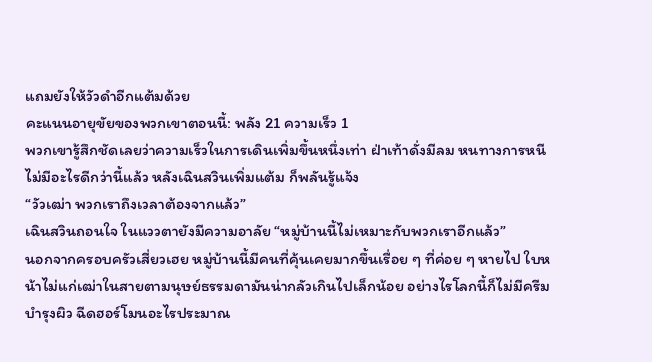แถมยังให้วัวดำอีกแต้มด้วย
คะแนนอายุขัยของพวกเขาตอนนี้: พลัง 21 ความเร็ว 1
พวกเขารู้สึกชัดเลยว่าความเร็วในการเดินเพิ่มขึ้นหนึ่งเท่า ฝ่าเท้าดั่งมีลม หนทางการหนีไม่มีอะไรดีกว่านี้แล้ว หลังเฉินสวินเพิ่มแต้ม ก็พลันรู้แจ้ง
“วัวเฒ่า พวกเราถึงเวลาต้องจากแล้ว”
เฉินสวินถอนใจ ในแววตายังมีความอาลัย “หมู่บ้านนี้ไม่เหมาะกับพวกเราอีกแล้ว”
นอกจากครอบครัวเสี่ยวเฮย หมู่บ้านนี้มีคนที่คุ้นเคยมากขึ้นเรื่อย ๆ ที่ค่อย ๆ หายไป ใบหน้าไม่แก่เฒ่าในสายตามนุษย์ธรรมดามันน่ากลัวเกินไปเล็กน้อย อย่างไรโลกนี้ก็ไม่มีครีมบำรุงผิว ฉีดฮอร์โมนอะไรประมาณ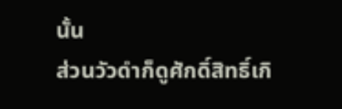นั้น
ส่วนวัวดำก็ดูศักดิ์สิทธิ์เกิ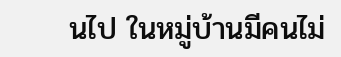นไป ในหมู่บ้านมีคนไม่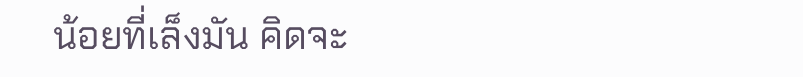น้อยที่เล็งมัน คิดจะ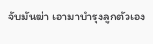จับมันฆ่า เอามาบำรุงลูกตัวเอง